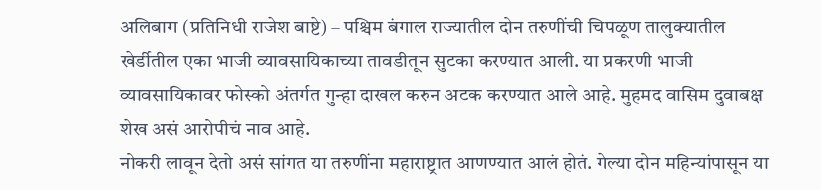अलिबाग (प्रतिनिधी राजेश बाष्टे) – पश्चिम बंगाल राज्यातील दोन तरुणींची चिपळूण तालुक्यातील खेर्डीतील एका भाजी व्यावसायिकाच्या तावडीतून सुटका करण्यात आली. या प्रकरणी भाजी व्यावसायिकावर फोस्को अंतर्गत गुन्हा दाखल करुन अटक करण्यात आले आहे. मुहमद वासिम दुवाबक्ष शेख असं आरोपीचं नाव आहे.
नोकरी लावून देतो असं सांगत या तरुणींना महाराष्ट्रात आणण्यात आलं होतं. गेल्या दोन महिन्यांपासून या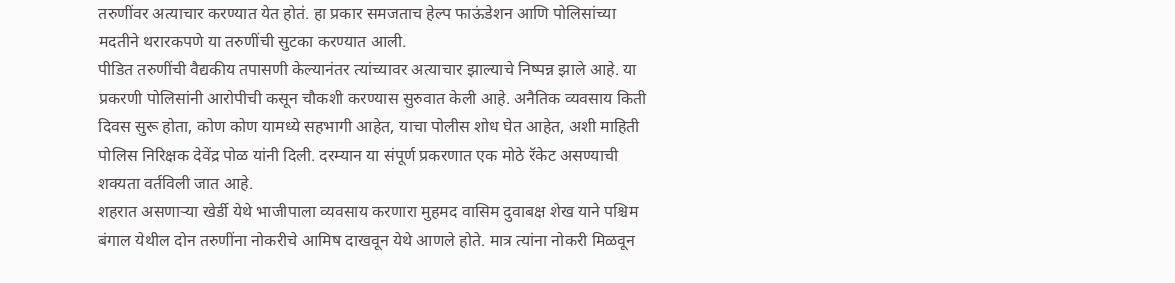तरुणींवर अत्याचार करण्यात येत होतं. हा प्रकार समजताच हेल्प फाऊंडेशन आणि पोलिसांच्या मदतीने थरारकपणे या तरुणींची सुटका करण्यात आली.
पीडित तरुणींची वैद्यकीय तपासणी केल्यानंतर त्यांच्यावर अत्याचार झाल्याचे निष्पन्न झाले आहे. या प्रकरणी पोलिसांनी आरोपीची कसून चौकशी करण्यास सुरुवात केली आहे. अनैतिक व्यवसाय किती दिवस सुरू होता, कोण कोण यामध्ये सहभागी आहेत, याचा पोलीस शोध घेत आहेत, अशी माहिती पोलिस निरिक्षक देवेंद्र पोळ यांनी दिली. दरम्यान या संपूर्ण प्रकरणात एक मोठे रॅकेट असण्याची शक्यता वर्तविली जात आहे.
शहरात असणाऱ्या खेर्डी येथे भाजीपाला व्यवसाय करणारा मुहमद वासिम दुवाबक्ष शेख याने पश्चिम बंगाल येथील दोन तरुणींना नोकरीचे आमिष दाखवून येथे आणले होते. मात्र त्यांना नोकरी मिळवून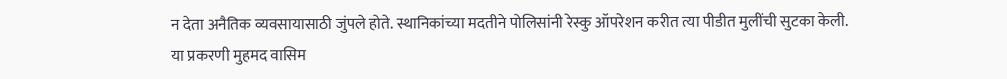न देता अनैतिक व्यवसायासाठी जुंपले होते. स्थानिकांच्या मदतीने पोलिसांनी रेस्कु ऑपरेशन करीत त्या पीडीत मुलींची सुटका केली.
या प्रकरणी मुहमद वासिम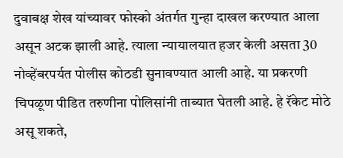दुवाबक्ष शेख यांच्यावर फोस्को अंतर्गत गुन्हा दाखल करण्यात आला असून अटक झाली आहे. त्याला न्यायालयात हजर केली असता 30 नोव्हेंबरपर्यत पोलीस कोठडी सुनावण्यात आली आहे. या प्रकरणी चिपळूण पीडित तरुणीना पोलिसांनी ताब्यात घेतली आहे. हे रॅकेट मोठे असू शकते,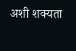अशी शक्यता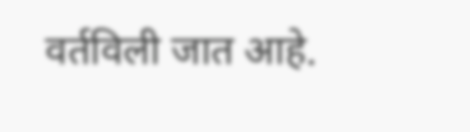वर्तविली जात आहे.